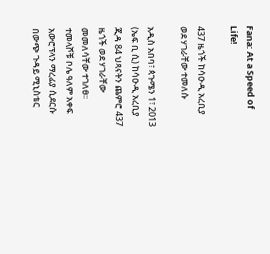Fana: At a Speed of Life!

437 ዜጎች ከሳዑዲ አረቢያ ወደ ሃገራቸው ተመለሱ

አዲስ አበባ፣ ጳጉሜን 1፣ 2013 (ኤፍ ቢ ሲ) ከሳዑዲ አረቢያ ጂዳ 84 ህጻናትን ጨምሮ 437 ዜጎች ወደ ሃገራቸው መመለሳቸው ተገለፀ፡፡ ተመላሾቹ ቦሌ ዓለም አቀፍ አውሮፕላን ማረፊያ ሲደርሱ በውጭ ጉዳይ ሚኒስቴር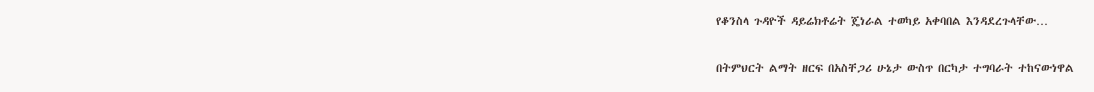የቆንስላ ጉዳዮች ዳይሬክቶሬት ጄነራል ተወካይ አቀባበል እንዳደረጉላቸው…

በትምህርት ልማት ዘርፍ በአስቸጋሪ ሁኔታ ውስጥ በርካታ ተግባራት ተከናውነዋል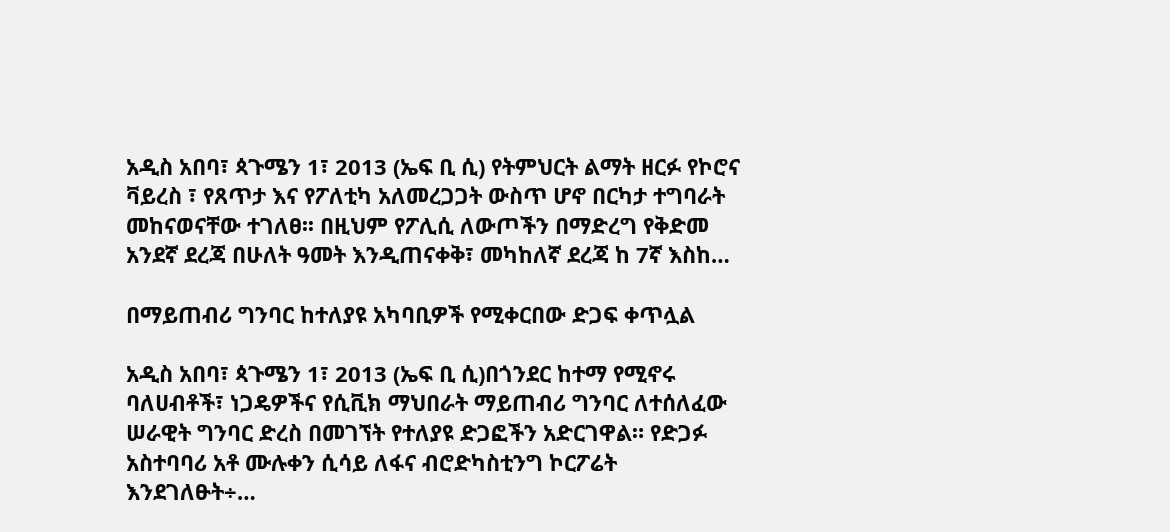አዲስ አበባ፣ ጳጉሜን 1፣ 2013 (ኤፍ ቢ ሲ) የትምህርት ልማት ዘርፉ የኮሮና ቫይረስ ፣ የጸጥታ እና የፖለቲካ አለመረጋጋት ውስጥ ሆኖ በርካታ ተግባራት መከናወናቸው ተገለፀ፡፡ በዚህም የፖሊሲ ለውጦችን በማድረግ የቅድመ አንደኛ ደረጃ በሁለት ዓመት እንዲጠናቀቅ፣ መካከለኛ ደረጃ ከ 7ኛ እስከ…

በማይጠብሪ ግንባር ከተለያዩ አካባቢዎች የሚቀርበው ድጋፍ ቀጥሏል

አዲስ አበባ፣ ጳጉሜን 1፣ 2013 (ኤፍ ቢ ሲ)በጎንደር ከተማ የሚኖሩ ባለሀብቶች፣ ነጋዴዎችና የሲቪክ ማህበራት ማይጠብሪ ግንባር ለተሰለፈው ሠራዊት ግንባር ድረስ በመገኘት የተለያዩ ድጋፎችን አድርገዋል። የድጋፉ አስተባባሪ አቶ ሙሉቀን ሲሳይ ለፋና ብሮድካስቲንግ ኮርፖሬት እንደገለፁት÷…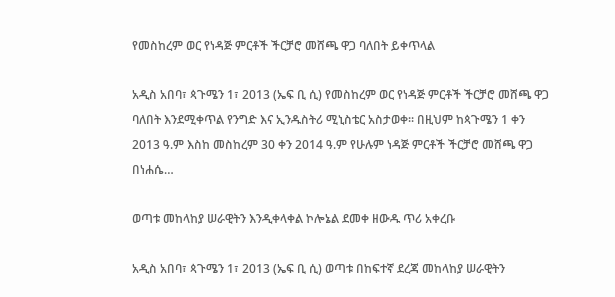የመስከረም ወር የነዳጅ ምርቶች ችርቻሮ መሸጫ ዋጋ ባለበት ይቀጥላል

አዲስ አበባ፣ ጳጉሜን 1፣ 2013 (ኤፍ ቢ ሲ) የመስከረም ወር የነዳጅ ምርቶች ችርቻሮ መሸጫ ዋጋ ባለበት እንደሚቀጥል የንግድ እና ኢንዱስትሪ ሚኒስቴር አስታወቀ፡፡ በዚህም ከጳጉሜን 1 ቀን 2013 ዓ.ም እስከ መስከረም 30 ቀን 2014 ዓ.ም የሁሉም ነዳጅ ምርቶች ችርቻሮ መሸጫ ዋጋ በነሐሴ…

ወጣቱ መከላከያ ሠራዊትን እንዲቀላቀል ኮሎኔል ደመቀ ዘውዱ ጥሪ አቀረቡ

አዲስ አበባ፣ ጳጉሜን 1፣ 2013 (ኤፍ ቢ ሲ) ወጣቱ በከፍተኛ ደረጃ መከላከያ ሠራዊትን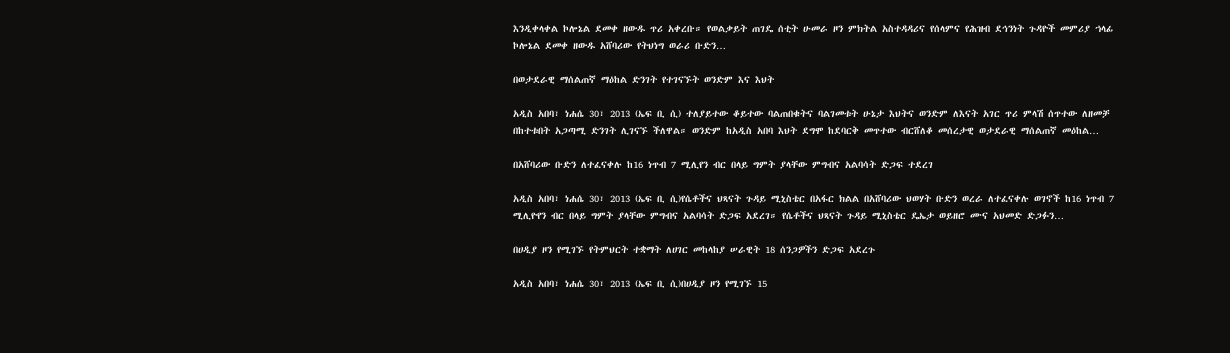እንዲቀላቀል ኮሎኔል ደመቀ ዘውዱ ጥሪ አቀረቡ። የወልቃይት ጠገዴ ሰቲት ሁመራ ዞን ምክትል አስተዳዳሪና የሰላምና የሕዝብ ደኅንነት ጉዳዮች መምሪያ ኀላፊ ኮሎኔል ደመቀ ዘውዱ አሸባሪው የትህነግ ወራሪ ቡድን…

በወታደራዊ ማሰልጠኛ ማዕከል ድንገት የተገናኙት ወንድም እና እህት

አዲስ አበባ፣ ነሐሴ 30፣ 2013 (ኤፍ ቢ ሲ) ተለያይተው ቆይተው ባልጠበቁትና ባልገመቱት ሁኔታ እህትና ወንድም ለእናት አገር ጥሪ ምላሽ ሰጥተው ለዘመቻ በከተቱበት አጋጣሚ ድንገት ሊገናኙ ችለዋል። ወንድም ከአዲስ አበባ እህት ደግሞ ከደባርቅ መጥተው ብርሸለቆ መሰረታዊ ወታደራዊ ማሰልጠኛ መዕከል…

በአሸባሪው ቡድን ለተፈናቀሉ ከ16 ነጥብ 7 ሚሊየን ብር በላይ ግምት ያላቸው ምግብና አልባሳት ድጋፍ ተደረገ

አዲስ አበባ፣ ነሐሴ 30፣ 2013 (ኤፍ ቢ ሲ)የሴቶችና ህጻናት ጉዳይ ሚኒስቴር በአፋር ክልል በአሸባሪው ህወሃት ቡድን ወረራ ለተፈናቀሉ ወገኖች ከ16 ነጥብ 7 ሚሊዮየን ብር በላይ ግምት ያላቸው ምግብና አልባሳት ድጋፍ አደረገ። የሴቶችና ህጻናት ጉዳይ ሚኒስቴር ዴኤታ ወይዘሮ ሙና አህመድ ድጋፉን…

በሀዲያ ዞን የሚገኙ የትምህርት ተቋማት ለሀገር መከላከያ ሠራዊት 18 ሰንጋዎችን ድጋፍ አደረጉ

አዲስ አበባ፣ ነሐሴ 30፣ 2013 (ኤፍ ቢ ሲ)በሀዲያ ዞን የሚገኙ 15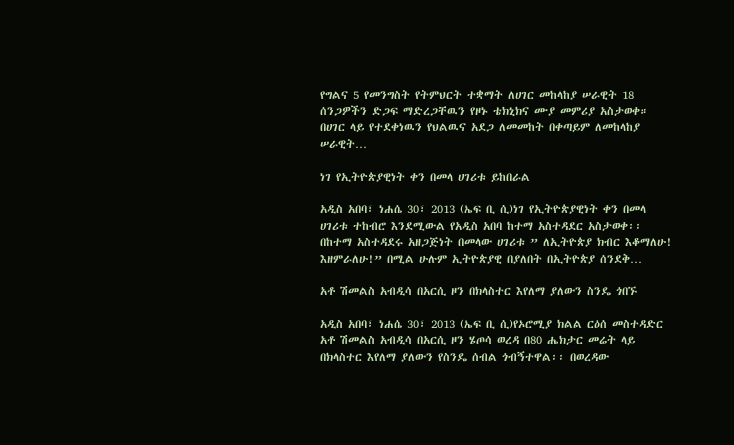የግልና 5 የመንግስት የትምህርት ተቋማት ለሀገር መከላከያ ሠራዊት 18 ሰንጋዎችን ድጋፍ ማድረጋቸዉን የዞኑ ቴክኒክና ሙያ መምሪያ አስታወቀ። በሀገር ላይ የተደቀነዉን የህልዉና አደጋ ለመመከት በቀጣይም ለመከላከያ ሠራዊት…

ነገ የኢትዮጵያዊነት ቀን በመላ ሀገሪቱ ይከበራል

አዲስ አበባ፣ ነሐሴ 30፣ 2013 (ኤፍ ቢ ሲ)ነገ የኢትዮጵያዊነት ቀን በመላ ሀገሪቱ ተከብሮ እንደሚውል የአዲስ አበባ ከተማ አስተዳደር አስታወቀ፡፡ በከተማ አስተዳደሩ አዘጋጅነት በመላው ሀገሪቱ ” ለኢትዮጵያ ክብር እቆማለሁ! እዘምራለሁ!” በሚል ሁሉም ኢትዮጵያዊ በያለበት በኢትዮጵያ ሰንደቅ…

አቶ ሽመልስ አብዲሳ በአርሲ ዞን በክላስተር እየለማ ያለውን ስንዴ ጎበኙ

አዲስ አበባ፣ ነሐሴ 30፣ 2013 (ኤፍ ቢ ሲ)የኦሮሚያ ክልል ርዕሰ መስተዳድር አቶ ሽመልስ አብዲሳ በአርሲ ዞን ሄጦሳ ወረዳ በ80 ሔክታር መሬት ላይ በክላስተር እየለማ ያለውን የስንዴ ሰብል ጎብኝተዋል፡፡ በወረዳው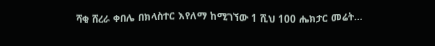ሻቂ ሸረራ ቀበሌ በክላስተር እየለማ ከሚገኘው 1 ሺህ 100 ሔክታር መሬት…